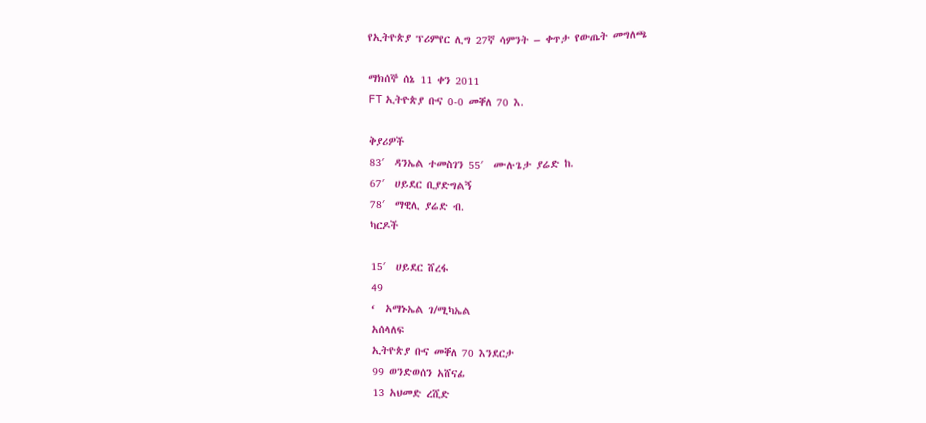የኢትዮጵያ ፕሪምየር ሊግ 27ኛ ሳምንት – ቀጥታ የውጤት መግለጫ

ማክሰኞ ሰኔ 11 ቀን 2011
FT ኢትዮጵያ ቡና 0-0 መቐለ 70 እ.

ቅያሪዎች
83′  ዳንኤል ተመስገን 55′  ሙሉጌታ ያሬድ ከ.
67′  ሀይደር ቢያድግልኝ
78′  ማዊሊ ያሬድ ብ.
ካርዶች

15′  ሀይደር ሸረፋ
49
‘  አማኑኤል ገ/ሚካኤል
አሰላለፍ
ኢትዮጵያ ቡና መቐለ 70 እንደርታ
99 ወንድወሰን አሸናፊ
13 አህመድ ረሺድ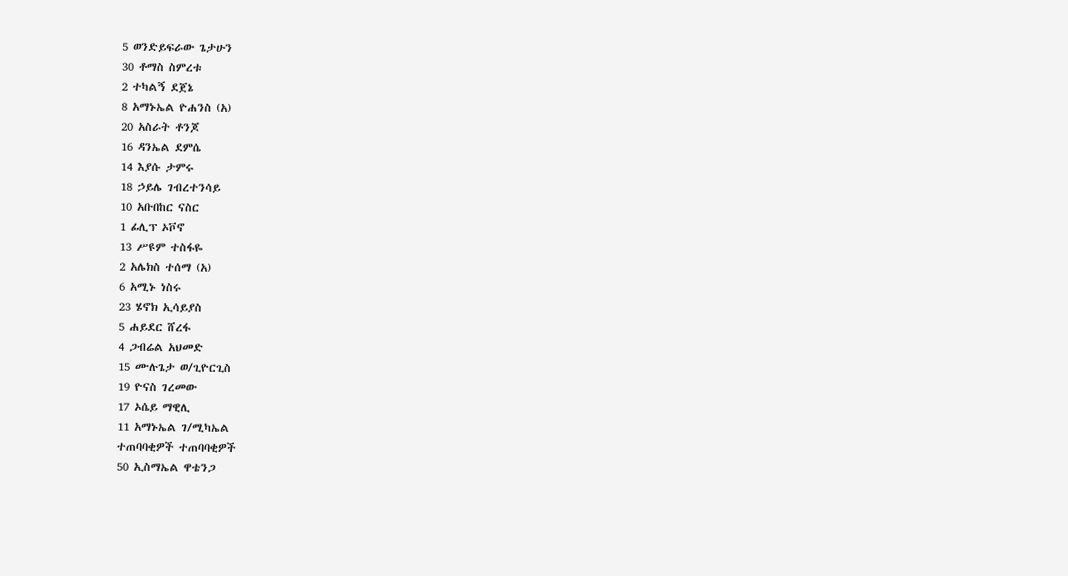5 ወንድይፍራው ጌታሁን
30 ቶማስ ስምረቱ
2 ተካልኝ ደጀኔ
8 አማኑኤል ዮሐንስ (አ)
20 አስራት ቶንጆ
16 ዳንኤል ደምሴ
14 እያሱ ታምሩ
18 ኃይሌ ገብረተንሳይ
10 አቡበከር ናስር
1 ፊሊፕ ኦቮኖ
13 ሥዩም ተስፋዬ
2 አሌክስ ተሰማ (አ)
6 አሚኑ ነስሩ
23 ሄኖክ ኢሳይያስ
5 ሐይደር ሸረፋ
4 ጋብሬል አህመድ
15 ሙሉጌታ ወ/ጊዮርጊስ
19 ዮናስ ገረመው
17 ኦሴይ ማዊሊ
11 አማኑኤል ገ/ሚካኤል
ተጠባባቂዎች ተጠባባቂዎች
50 ኢስማኤል ዋቴንጋ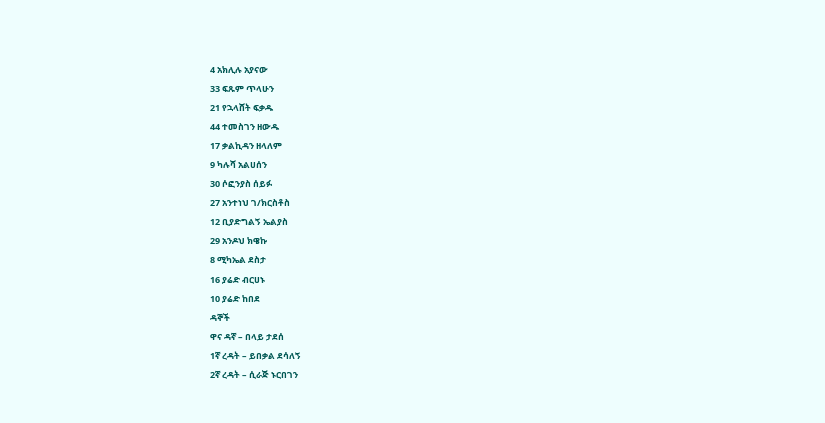4 አክሊሉ አያናው
33 ፍጹም ጥላሁን
21 የኋላሸት ፍቃዱ
44 ተመስገን ዘውዱ
17 ቃልኪዳን ዘላለም
9 ካሉሻ አልሀሰን
30 ሶፎንያስ ሰይፉ
27 አንተነህ ገ/ክርስቶስ
12 ቢያድግልኝ ኤልያስ
29 አንዶህ ክዌኩ
8 ሚካኤል ደስታ
16 ያሬድ ብርሀኑ
10 ያሬድ ከበደ
ዳኞች
ዋና ዳኛ – በላይ ታደሰ
1ኛ ረዳት – ይበቃል ደሳለኝ
2ኛ ረዳት – ሲራጅ ኑርበገን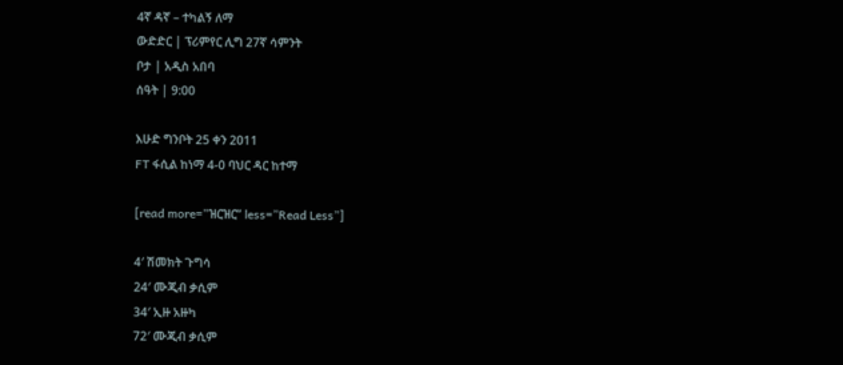4ኛ ዳኛ – ተካልኝ ለማ
ውድድር | ፕሪምየር ሊግ 27ኛ ሳምንት
ቦታ | አዲስ አበባ
ሰዓት | 9:00

እሁድ ግንቦት 25 ቀን 2011
FT ፋሲል ከነማ 4-0 ባህር ዳር ከተማ

[read more=”ዝርዝር” less=”Read Less”]

4′ ሽመክት ጉግሳ
24′ ሙጂብ ቃሲም
34′ ኢዙ አዙካ
72′ ሙጂብ ቃሲም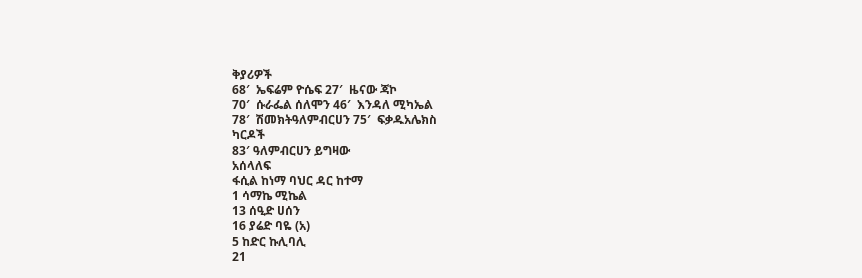ቅያሪዎች
68′  ኤፍሬም ዮሴፍ 27′  ዜናው ጃኮ
70′  ሱራፌል ሰለሞን 46′  እንዳለ ሚካኤል
78′  ሽመክትዓለምብርሀን 75′  ፍቃዱአሌክስ
ካርዶች
83′ ዓለምብርሀን ይግዛው
አሰላለፍ
ፋሲል ከነማ ባህር ዳር ከተማ
1 ሳማኬ ሚኬል
13 ሰዒድ ሀሰን
16 ያሬድ ባዬ (አ)
5 ከድር ኩሊባሊ
21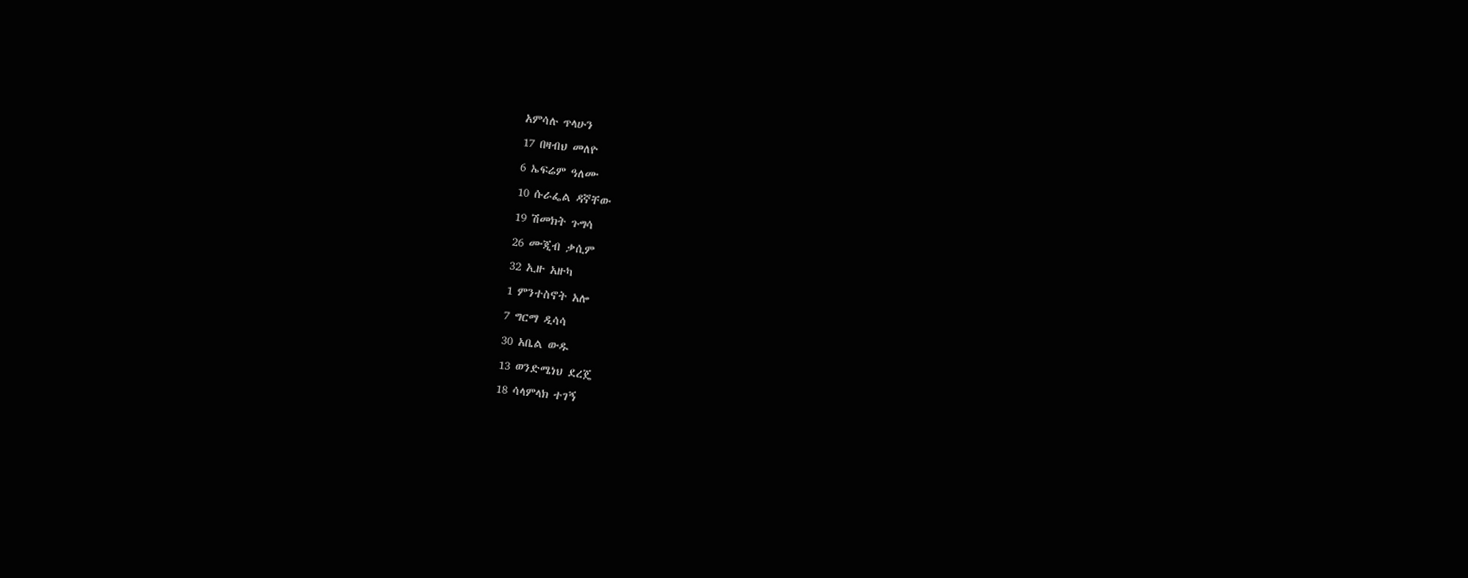አምሳሉ ጥላሁን
17 በዛብህ መለዮ
6 ኤፍሬም ዓለሙ
10 ሱራፌል ዳኛቸው
19 ሽመክት ጉግሳ
26 ሙጂብ ቃሲም
32 ኢዙ አዙካ
1 ምንተስኖት አሎ
7 ግርማ ዲሳሳ
30 አቤል ውዱ
13 ወንድሜነህ ደረጄ
18 ሳላምላክ ተገኝ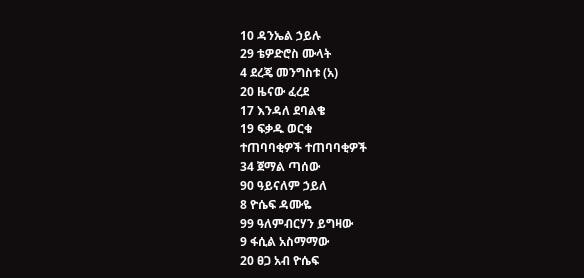10 ዳንኤል ኃይሉ
29 ቴዎድሮስ ሙላት
4 ደረጄ መንግስቱ (አ)
20 ዜናው ፈረደ
17 እንዳለ ደባልቄ
19 ፍቃዱ ወርቁ
ተጠባባቂዎች ተጠባባቂዎች
34 ጀማል ጣሰው
90 ዓይናለም ኃይለ
8 ዮሴፍ ዳሙዬ
99 ዓለምብርሃን ይግዛው
9 ፋሲል አስማማው
20 ፀጋ አብ ዮሴፍ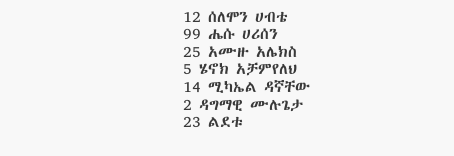12 ሰለሞን ሀብቴ
99 ሔሱ ሀሪሰን
25 አሙዙ አሌክስ
5 ሄኖክ አቻምየለህ
14 ሚካኤል ዳኛቸው
2 ዳግማዊ ሙሉጌታ
23 ልደቱ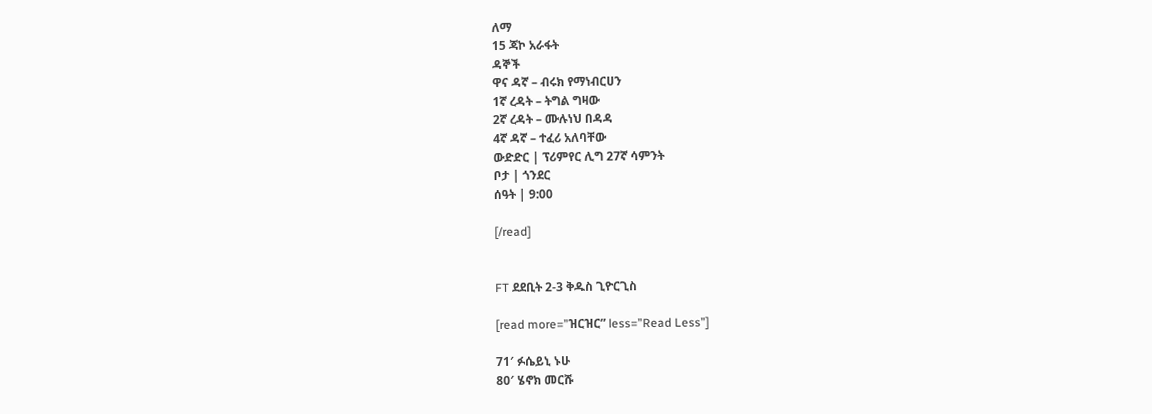ለማ
15 ጃኮ አራፋት
ዳኞች
ዋና ዳኛ – ብሩክ የማነብርሀን
1ኛ ረዳት – ትግል ግዛው
2ኛ ረዳት – ሙሉነህ በዳዳ
4ኛ ዳኛ – ተፈሪ አለባቸው
ውድድር | ፕሪምየር ሊግ 27ኛ ሳምንት
ቦታ | ጎንደር
ሰዓት | 9:00

[/read]


FT ደደቢት 2-3 ቅዱስ ጊዮርጊስ

[read more=”ዝርዝር” less=”Read Less”]

71′ ፉሴይኒ ኑሁ
80′ ሄኖክ መርሹ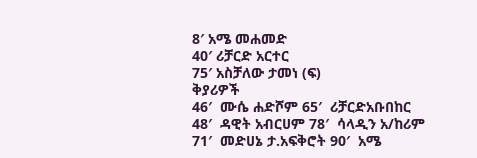8′ አሜ መሐመድ
40′ ሪቻርድ አርተር
75′ አስቻለው ታመነ (ፍ)
ቅያሪዎች
46′  ሙሴ ሐድሾም 65′  ሪቻርድአቡበከር
48′  ዳዊት አብርሀም 78′  ሳላዲን አ/ከሪም
71′  መድሀኔ ታ.አፍቅሮት 90′  አሜ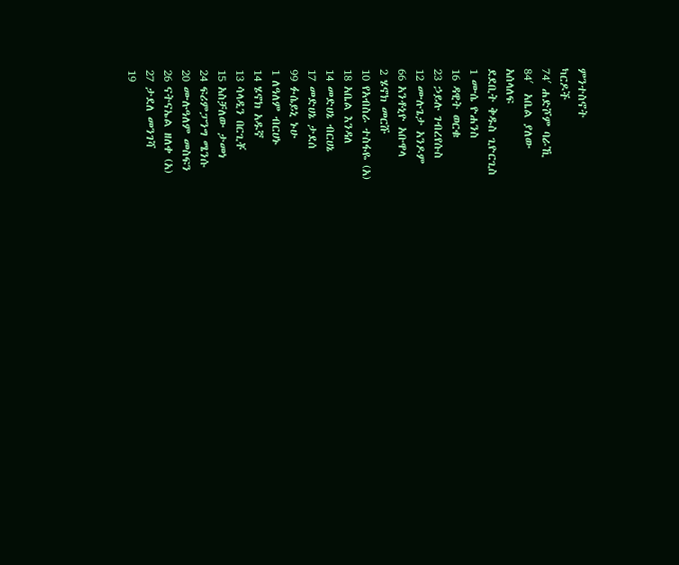ምንተስኖት
ካርዶች
74′ ሐድሾም ባራኺ
84′  አቤል ያለው
አሰላለፍ
ደደቢት ቅዱስ ጊዮርጊስ
1 ሙሴ ዮሐንስ
16 ዳዊት ወርቁ
23 ኃይሉ ገብረየሱስ
12 ሙሉጌታ አንዶም
66 አንቶኒዮ አቡዋላ
2 ሄኖክ መርሹ
10 የአብስራ ተስፋዬ (አ)
18 አቤል እንዳለ
14 መድሀኔ ብርሀኔ
17 መድሀኔ ታደሰ
99 ፉሴይኒ ኑሁ
1 ለዓለም ብርሀኑ
14 ሄኖክ አዱኛ
13 ሳላዲን በርጊቾ
15 አስቻለው ታመነ
24 ፍሪምፓንግ ሜንሱ
20 ሙሉዓለም መስፍን
26 ናትናኤል ዘለቀ (አ)
27 ታደለ መንገሻ
19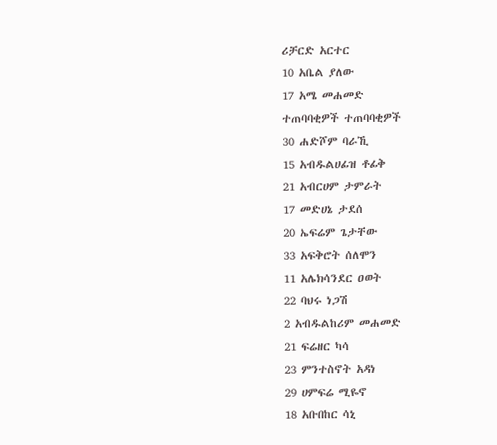ሪቻርድ አርተር
10 አቤል ያለው
17 አሜ መሐመድ
ተጠባባቂዎች ተጠባባቂዎች
30 ሐድሾም ባራኺ
15 አብዱልሀፊዝ ቶፊቅ
21 አብርሀም ታምራት
17 መድሀኔ ታደሰ
20 ኤፍሬም ጌታቸው
33 አፍቅሮት ሰለሞን
11 አሌክሳንደር ዐወት
22 ባህሩ ነጋሽ
2 አብዱልከሪም መሐመድ
21 ፍሬዘር ካሳ
23 ምንተስኖት አዳነ
29 ሀምፍሬ ሚዬኖ
18 አቡበከር ሳኒ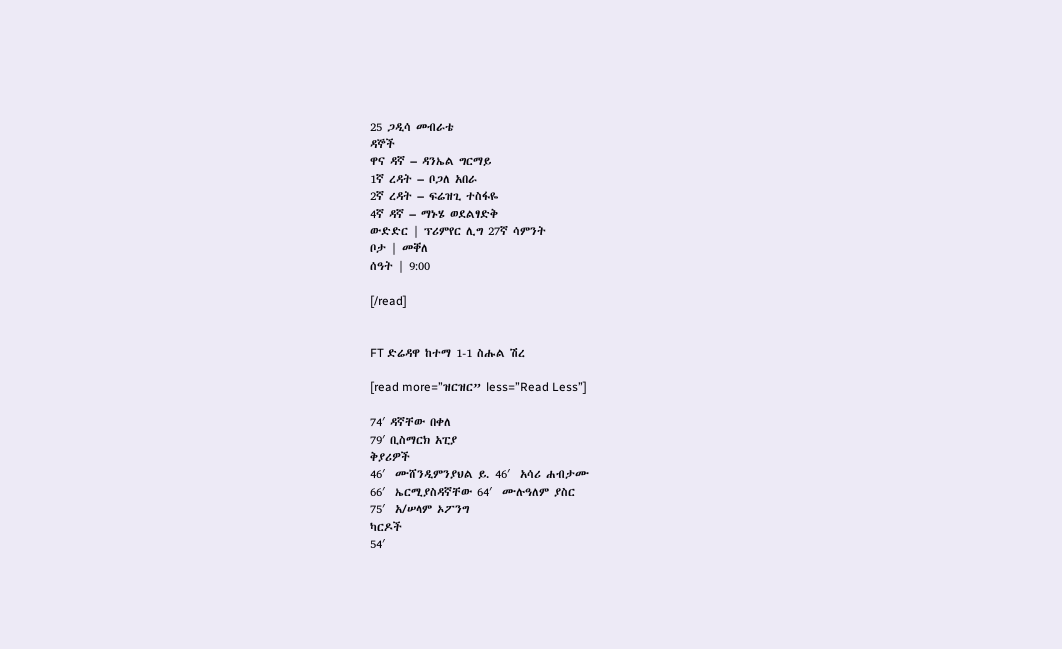25 ጋዲሳ መብራቴ
ዳኞች
ዋና ዳኛ – ዳንኤል ግርማይ
1ኛ ረዳት – ቦጋለ አበራ
2ኛ ረዳት – ፍሬዝጊ ተስፋዬ
4ኛ ዳኛ – ማኑሄ ወደልፃድቅ
ውድድር | ፕሪምየር ሊግ 27ኛ ሳምንት
ቦታ | መቐለ
ሰዓት | 9:00

[/read]


FT ድሬዳዋ ከተማ 1-1 ስሑል ሽረ

[read more=”ዝርዝር” less=”Read Less”]

74′ ዳኛቸው በቀለ
79′ ቢስማርክ አፒያ
ቅያሪዎች
46′  ሙሸንዲምንያህል ይ. 46′  አሳሪ ሐብታሙ
66′  ኤርሚያስዳኛቸው 64′  ሙሉዓለም ያስር
75′  አ/ሠላም ኦፖንግ
ካርዶች
54′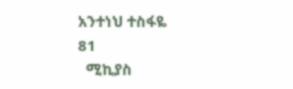አንተነህ ተስፋዬ
81
  ሚኪያስ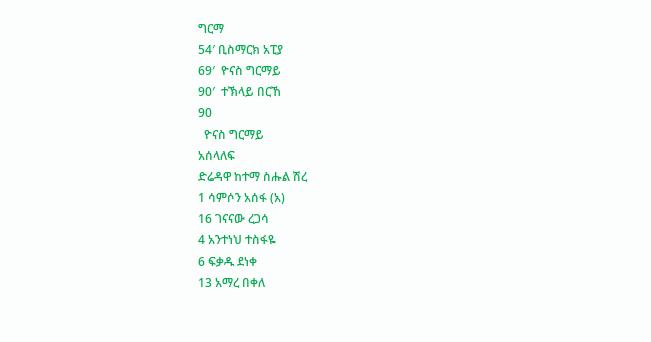ግርማ
54′ ቢስማርክ አፒያ
69′  ዮናስ ግርማይ
90′  ተኽላይ በርኸ
90
  ዮናስ ግርማይ
አሰላለፍ
ድሬዳዋ ከተማ ስሑል ሽረ
1 ሳምሶን አሰፋ (አ)
16 ገናናው ረጋሳ
4 አንተነህ ተስፋዬ
6 ፍቃዱ ደነቀ
13 አማረ በቀለ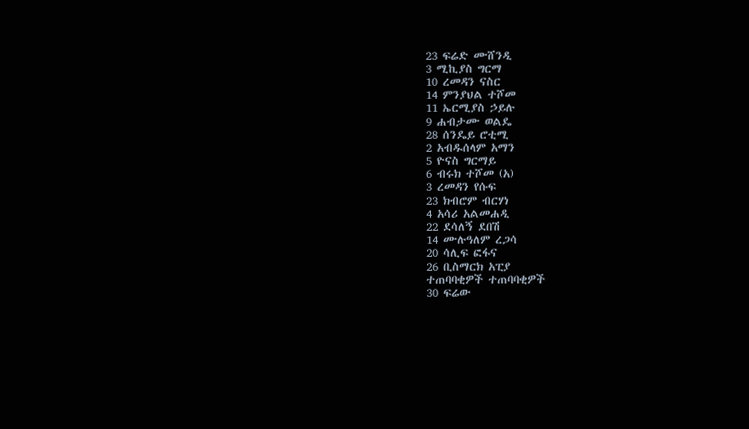23 ፍሬድ ሙሸንዲ
3 ሚኪያስ ግርማ
10 ረመዳን ናስር
14 ምንያህል ተሾመ
11 ኤርሚያስ ኃይሉ
9 ሐብታሙ ወልዴ
28 ሰንዴይ ሮቲሚ
2 አብዱሰላም አማን
5 ዮናስ ግርማይ
6 ብሩክ ተሾመ (አ)
3 ረመዳን የሱፍ
23 ክብሮም ብርሃነ
4 አሳሪ አልመሐዲ
22 ደሳለኝ ደበሽ
14 ሙሉዓለም ረጋሳ
20 ሳሊፍ ፎፋና
26 ቢስማርክ አፒያ
ተጠባባቂዎች ተጠባባቂዎች
30 ፍሬው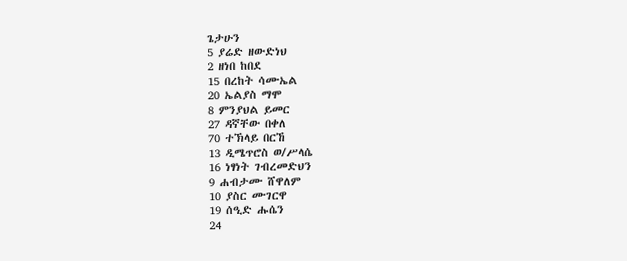ጌታሁን
5 ያሬድ ዘውድነህ
2 ዘነበ ከበደ
15 በረከት ሳሙኤል
20 ኤልያስ ማሞ
8 ምንያህል ይመር
27 ዳኛቸው በቀለ
70 ተኽላይ በርኸ
13 ዲሜጥሮስ ወ/ሥላሴ
16 ነፃነት ገብረመድህን
9 ሐብታሙ ሸዋለም
10 ያስር ሙገርዋ
19 ሰዒድ ሑሴን
24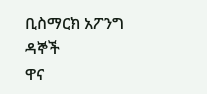ቢስማርክ አፖንግ
ዳኞች
ዋና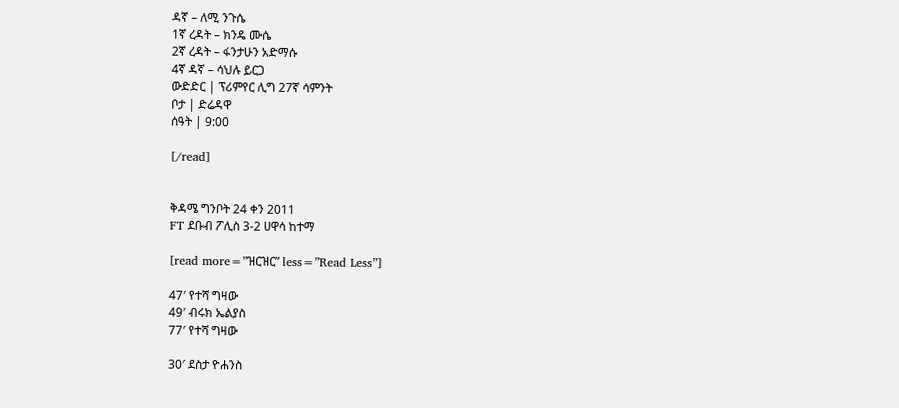ዳኛ – ለሚ ንጉሴ
1ኛ ረዳት – ክንዴ ሙሴ
2ኛ ረዳት – ፋንታሁን አድማሱ
4ኛ ዳኛ – ሳህሉ ይርጋ
ውድድር | ፕሪምየር ሊግ 27ኛ ሳምንት
ቦታ | ድሬዳዋ
ሰዓት | 9:00

[/read]


ቅዳሜ ግንቦት 24 ቀን 2011
FT ደቡብ ፖሊስ 3-2 ሀዋሳ ከተማ

[read more=”ዝርዝር” less=”Read Less”]

47′ የተሻ ግዛው
49′ ብሩክ ኤልያስ
77′ የተሻ ግዛው

30′ ደስታ ዮሐንስ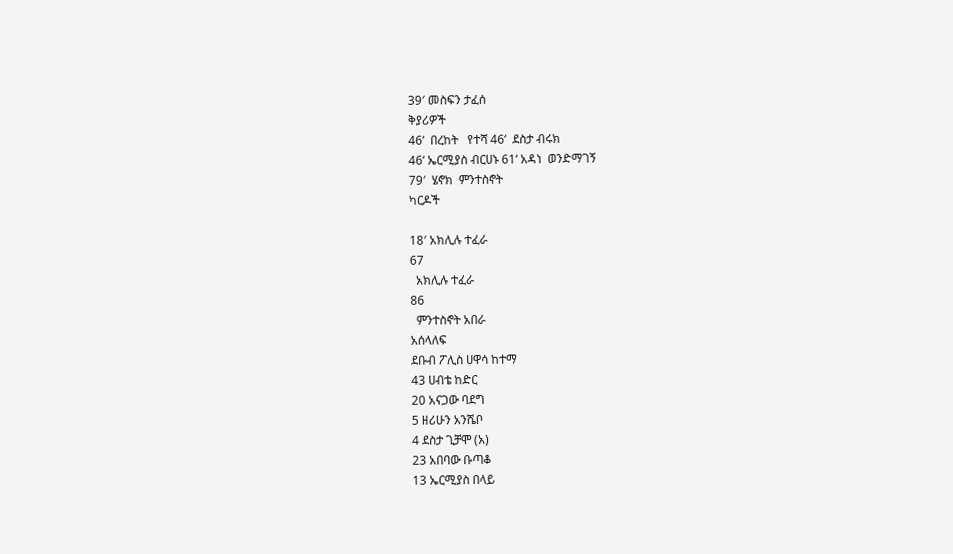39′ መስፍን ታፈሰ
ቅያሪዎች
46‘  በረከት   የተሻ 46‘  ደስታ ብሩክ
46‘ ኤርሚያስ ብርሀኑ 61‘ አዳነ  ወንድማገኝ
79′  ሄኖክ  ምንተስኖት
ካርዶች

18′ አክሊሉ ተፈራ
67
  አክሊሉ ተፈራ
86
  ምንተስኖት አበራ
አሰላለፍ
ደቡብ ፖሊስ ሀዋሳ ከተማ
43 ሀብቴ ከድር
20 አናጋው ባደግ
5 ዘሪሁን አንሼቦ
4 ደስታ ጊቻሞ (አ)
23 አበባው ቡጣቆ
13 ኤርሚያስ በላይ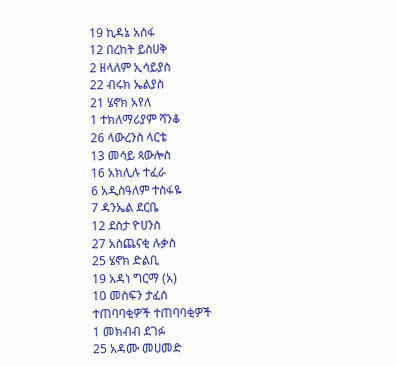19 ኪዳኔ አሰፋ
12 በረከት ይስሀቅ
2 ዘላለም ኢሳይያስ
22 ብሩክ ኤልያስ
21 ሄኖክ አየለ
1 ተክለማሪያም ሻንቆ
26 ላውረንስ ላርቴ
13 መሳይ ጳውሎስ
16 አክሊሉ ተፈራ
6 አዲስዓለም ተስፋዬ
7 ዳንኤል ደርቤ
12 ደስታ ዮሀንስ
27 አስጨናቂ ሉቃስ
25 ሄኖክ ድልቢ
19 አዳነ ግርማ (አ)
10 መስፍን ታፈሰ
ተጠባባቂዎች ተጠባባቂዎች
1 መክብብ ደገፉ
25 አዳሙ መሀመድ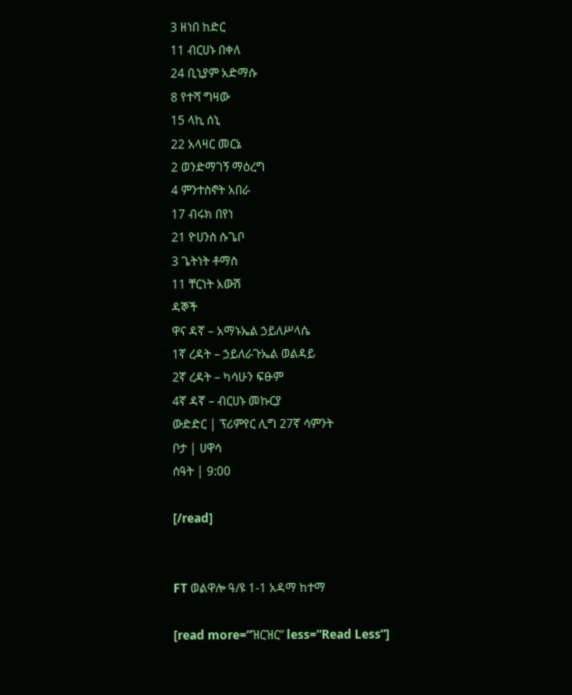3 ዘነበ ከድር
11 ብርሀኑ በቀለ
24 ቢኒያም አድማሱ
8 የተሻ ግዛው
15 ላኪ ሰኒ
22 አላዛር መርኔ
2 ወንድማገኝ ማዕረግ
4 ምንተስኖት አበራ
17 ብሩክ በየነ
21 ዮሀንስ ሱጌቦ
3 ጌትነት ቶማስ
11 ቸርነት አውሽ
ዳኞች
ዋና ዳኛ – አማኑኤል ኃይለሥላሴ
1ኛ ረዳት – ኃይለራጉኤል ወልዳይ
2ኛ ረዳት – ካሳሁን ፍፁም
4ኛ ዳኛ – ብርሀኑ መኩርያ
ውድድር | ፕሪምየር ሊግ 27ኛ ሳምንት
ቦታ | ሀዋሳ
ሰዓት | 9:00

[/read]


FT ወልዋሎ ዓ/ዩ 1-1 አዳማ ከተማ

[read more=”ዝርዝር” less=”Read Less”]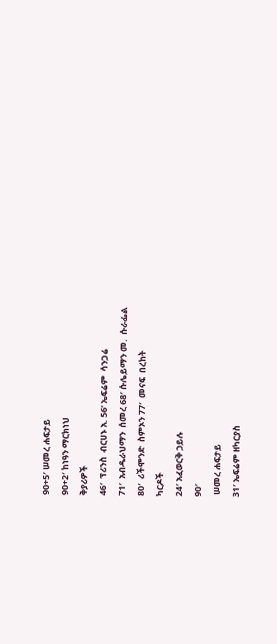90+5′ ሠመረ ሐፍታይ
90+2′ ከነዓን ማርክነህ
ቅያሪዎች
46′  ፕሪንስ  ብርሀኑ አ. 56‘ ኤፍሬም  ሳንጋሬ
71′  አብዱራህማን  ሰመረ 68′ ሱሌይማን መ.  ሱራፌል
80′  ሪችሞንድ  ስምኦን 77′  መናፍ  በረከት
ካርዶች
24′ አፈወርቅ ኃይሉ
90′
 ሠመረ ሐፍታይ
31′ ኤፍሬም ዘካርያስ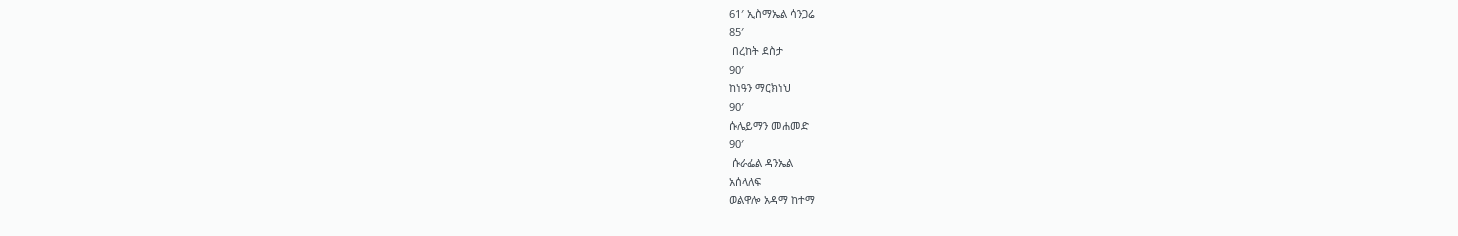61′ ኢስማኤል ሳንጋሬ
85′
 በረከት ደስታ
90′
ከነዓን ማርክነህ
90′
ሱሌይማን መሐመድ
90′
 ሱራፌል ዳንኤል
አሰላለፍ
ወልዋሎ አዳማ ከተማ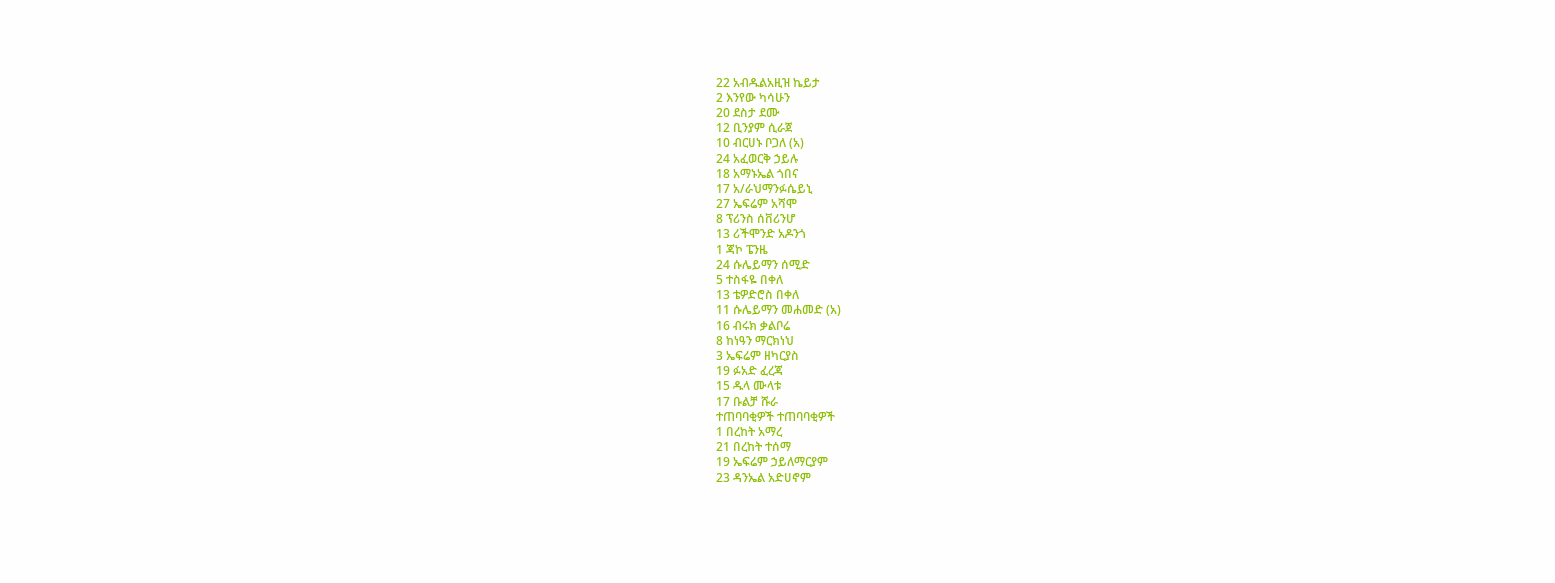22 አብዱልአዚዝ ኬይታ
2 እንየው ካሳሁን
20 ደስታ ደሙ
12 ቢንያም ሲራጀ
10 ብርሀኑ ቦጋለ (አ)
24 አፈወርቅ ኃይሉ
18 አማኑኤል ጎበና
17 አ/ራህማንፉሴይኒ
27 ኤፍሬም አሻሞ
8 ፕሪንስ ሰቨሪንሆ
13 ሪችሞንድ አዶንጎ
1 ጃኮ ፔንዜ
24 ሱሌይማን ሰሚድ
5 ተስፋዬ በቀለ
13 ቴዎድሮስ በቀለ
11 ሱሌይማን መሐመድ (አ)
16 ብሩክ ቃልቦሬ
8 ከነዓን ማርክነህ
3 ኤፍሬም ዘካርያስ
19 ፉአድ ፈረጃ
15 ዱላ ሙላቱ
17 ቡልቻ ሹራ
ተጠባባቂዎች ተጠባባቂዎች
1 በረከት አማረ
21 በረከት ተሰማ
19 ኤፍሬም ኃይለማርያም
23 ዳንኤል አድሀኖም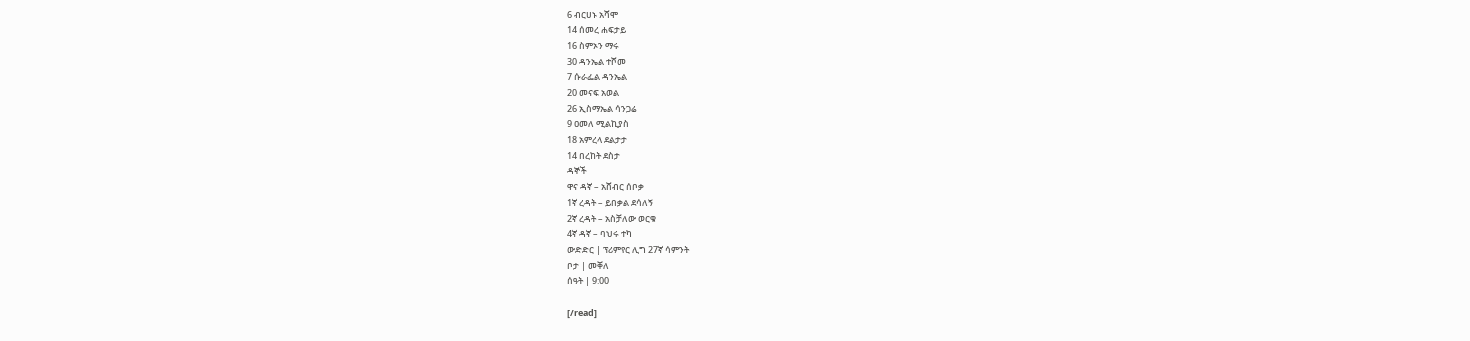6 ብርሀኑ አሻሞ
14 ሰመረ ሐፍታይ
16 ስምኦን ማሩ
30 ዳንኤል ተሾመ
7 ሱራፌል ዳንኤል
20 መናፍ አወል
26 ኢስማኤል ሳንጋሬ
9 ዐመለ ሚልኪያስ
18 አምረላ ደልታታ
14 በረከት ደስታ
ዳኞች
ዋና ዳኛ – አሸብር ሰቦቃ
1ኛ ረዳት – ይበቃል ደሳለኝ
2ኛ ረዳት – አስቻለው ወርቁ
4ኛ ዳኛ – ባህሩ ተካ
ውድድር | ፕሪምየር ሊግ 27ኛ ሳምንት
ቦታ | መቐለ
ሰዓት | 9:00

[/read]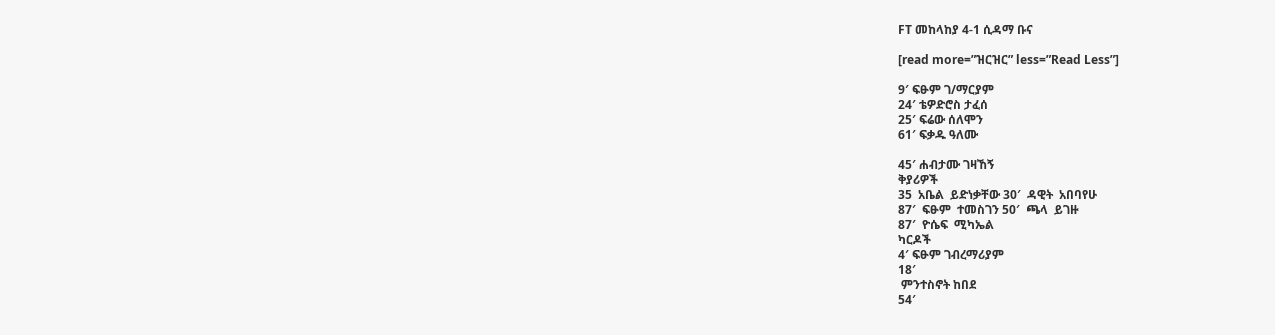FT መከላከያ 4-1 ሲዳማ ቡና

[read more=”ዝርዝር” less=”Read Less”]

9′ ፍፁም ገ/ማርያም
24′ ቴዎድሮስ ታፈሰ
25′ ፍሬው ሰለሞን
61′ ፍቃዱ ዓለሙ

45′ ሐብታሙ ገዛኸኝ
ቅያሪዎች
35  አቤል  ይድነቃቸው 30′  ዳዊት  አበባየሁ
87′  ፍፁም  ተመስገን 50′  ጫላ  ይገዙ
87′  ዮሴፍ  ሚካኤል
ካርዶች
4′ ፍፁም ገብረማሪያም
18′
 ምንተስኖት ከበደ
54′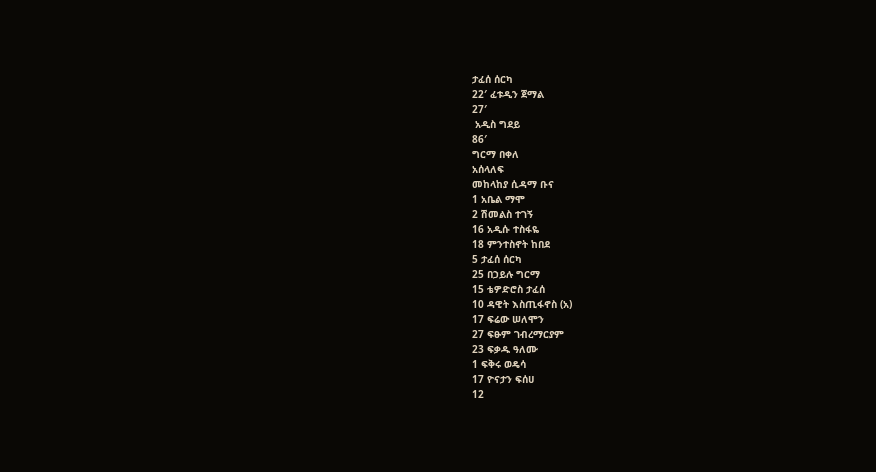ታፈሰ ሰርካ
22′ ፈቱዲን ጀማል
27′
 አዲስ ግደይ
86′
ግርማ በቀለ
አሰላለፍ
መከላከያ ሲዳማ ቡና
1 አቤል ማሞ
2 ሽመልስ ተገኝ
16 አዲሱ ተስፋዬ
18 ምንተስኖት ከበደ
5 ታፈሰ ሰርካ
25 በኃይሉ ግርማ
15 ቴዎድሮስ ታፈሰ
10 ዳዊት እስጢፋኖስ (አ)
17 ፍሬው ሠለሞን
27 ፍፁም ገብረማርያም
23 ፍቃዱ ዓለሙ
1 ፍቅሩ ወዴሳ
17 ዮናታን ፍሰሀ
12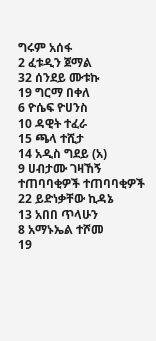ግሩም አሰፋ
2 ፈቱዲን ጀማል
32 ሰንደይ ሙቱኩ
19 ግርማ በቀለ
6 ዮሴፍ ዮሀንስ
10 ዳዊት ተፈራ
15 ጫላ ተሺታ
14 አዲስ ግደይ (አ)
9 ሀብታሙ ገዛኸኝ
ተጠባባቂዎች ተጠባባቂዎች
22 ይድነቃቸው ኪዳኔ
13 አበበ ጥላሁን
8 አማኑኤል ተሾመ
19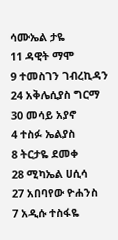ሳሙኤል ታዬ
11 ዳዊት ማሞ
9 ተመስገን ገብረኪዳን
24 አቅሌሲያስ ግርማ
30 መሳይ አያኖ
4 ተስፉ ኤልያስ
8 ትርታዬ ደመቀ
28 ሚካኤል ሀሲሳ
27 አበባየው ዮሐንስ
7 አዲሱ ተስፋዬ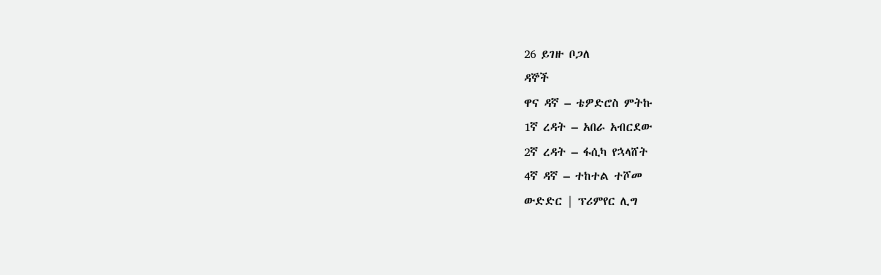26 ይገዙ ቦጋለ
ዳኞች
ዋና ዳኛ – ቴዎድሮስ ምትኩ
1ኛ ረዳት – አበራ አብርደው
2ኛ ረዳት – ፋሲካ የኋላሸት
4ኛ ዳኛ – ተከተል ተሾመ
ውድድር | ፕሪምየር ሊግ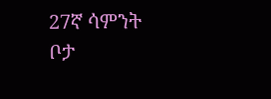27ኛ ሳምንት
ቦታ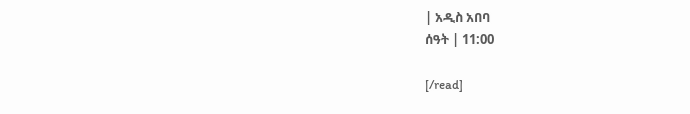| አዲስ አበባ
ሰዓት | 11:00

[/read]